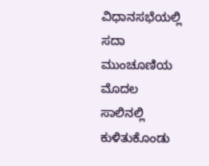ವಿಧಾನಸಭೆಯಲ್ಲಿ ಸದಾ ಮುಂಚೂಣಿಯ ಮೊದಲ ಸಾಲಿನಲ್ಲಿ ಕುಳಿತುಕೊಂಡು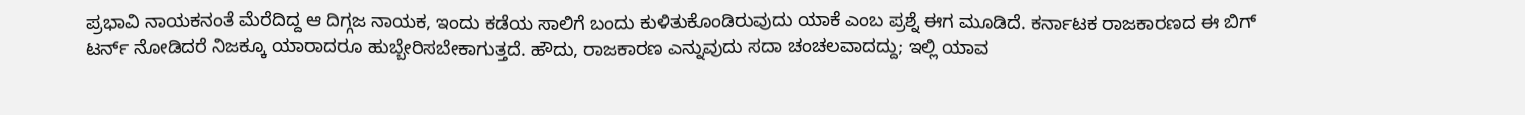ಪ್ರಭಾವಿ ನಾಯಕನಂತೆ ಮೆರೆದಿದ್ದ ಆ ದಿಗ್ಗಜ ನಾಯಕ, ಇಂದು ಕಡೆಯ ಸಾಲಿಗೆ ಬಂದು ಕುಳಿತುಕೊಂಡಿರುವುದು ಯಾಕೆ ಎಂಬ ಪ್ರಶ್ನೆ ಈಗ ಮೂಡಿದೆ. ಕರ್ನಾಟಕ ರಾಜಕಾರಣದ ಈ ಬಿಗ್ ಟರ್ನ್ ನೋಡಿದರೆ ನಿಜಕ್ಕೂ ಯಾರಾದರೂ ಹುಬ್ಬೇರಿಸಬೇಕಾಗುತ್ತದೆ. ಹೌದು, ರಾಜಕಾರಣ ಎನ್ನುವುದು ಸದಾ ಚಂಚಲವಾದದ್ದು; ಇಲ್ಲಿ ಯಾವ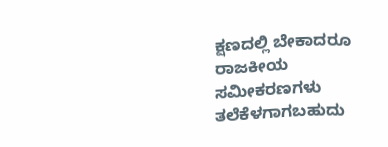ಕ್ಷಣದಲ್ಲಿ ಬೇಕಾದರೂ ರಾಜಕೀಯ ಸಮೀಕರಣಗಳು ತಲೆಕೆಳಗಾಗಬಹುದು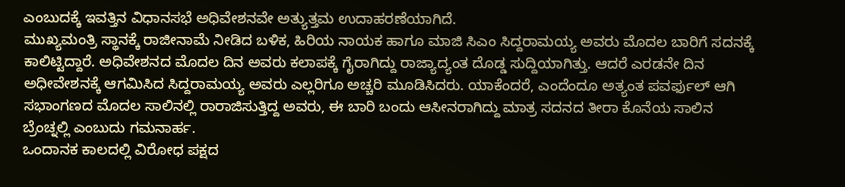ಎಂಬುದಕ್ಕೆ ಇವತ್ತಿನ ವಿಧಾನಸಭೆ ಅಧಿವೇಶನವೇ ಅತ್ಯುತ್ತಮ ಉದಾಹರಣೆಯಾಗಿದೆ.
ಮುಖ್ಯಮಂತ್ರಿ ಸ್ಥಾನಕ್ಕೆ ರಾಜೀನಾಮೆ ನೀಡಿದ ಬಳಿಕ, ಹಿರಿಯ ನಾಯಕ ಹಾಗೂ ಮಾಜಿ ಸಿಎಂ ಸಿದ್ದರಾಮಯ್ಯ ಅವರು ಮೊದಲ ಬಾರಿಗೆ ಸದನಕ್ಕೆ ಕಾಲಿಟ್ಟಿದ್ದಾರೆ. ಅಧಿವೇಶನದ ಮೊದಲ ದಿನ ಅವರು ಕಲಾಪಕ್ಕೆ ಗೈರಾಗಿದ್ದು ರಾಜ್ಯಾದ್ಯಂತ ದೊಡ್ಡ ಸುದ್ದಿಯಾಗಿತ್ತು. ಆದರೆ ಎರಡನೇ ದಿನ ಅಧೀವೇಶನಕ್ಕೆ ಆಗಮಿಸಿದ ಸಿದ್ದರಾಮಯ್ಯ ಅವರು ಎಲ್ಲರಿಗೂ ಅಚ್ಚರಿ ಮೂಡಿಸಿದರು. ಯಾಕೆಂದರೆ, ಎಂದೆಂದೂ ಅತ್ಯಂತ ಪವರ್ಫುಲ್ ಆಗಿ ಸಭಾಂಗಣದ ಮೊದಲ ಸಾಲಿನಲ್ಲಿ ರಾರಾಜಿಸುತ್ತಿದ್ದ ಅವರು, ಈ ಬಾರಿ ಬಂದು ಆಸೀನರಾಗಿದ್ದು ಮಾತ್ರ ಸದನದ ತೀರಾ ಕೊನೆಯ ಸಾಲಿನ ಬ್ರೆಂಚ್ನಲ್ಲಿ ಎಂಬುದು ಗಮನಾರ್ಹ.
ಒಂದಾನಕ ಕಾಲದಲ್ಲಿ ವಿರೋಧ ಪಕ್ಷದ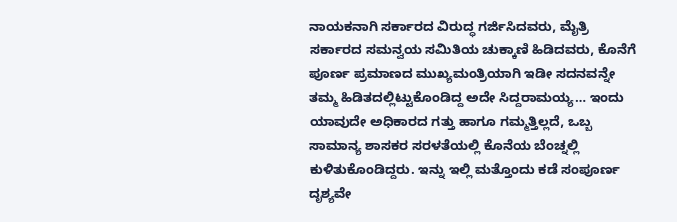ನಾಯಕನಾಗಿ ಸರ್ಕಾರದ ವಿರುದ್ಧ ಗರ್ಜಿಸಿದವರು, ಮೈತ್ರಿ ಸರ್ಕಾರದ ಸಮನ್ವಯ ಸಮಿತಿಯ ಚುಕ್ಕಾಣಿ ಹಿಡಿದವರು, ಕೊನೆಗೆ ಪೂರ್ಣ ಪ್ರಮಾಣದ ಮುಖ್ಯಮಂತ್ರಿಯಾಗಿ ಇಡೀ ಸದನವನ್ನೇ ತಮ್ಮ ಹಿಡಿತದಲ್ಲಿಟ್ಟುಕೊಂಡಿದ್ದ ಅದೇ ಸಿದ್ದರಾಮಯ್ಯ… ಇಂದು ಯಾವುದೇ ಅಧಿಕಾರದ ಗತ್ತು ಹಾಗೂ ಗಮ್ಮತ್ತಿಲ್ಲದೆ, ಒಬ್ಬ ಸಾಮಾನ್ಯ ಶಾಸಕರ ಸರಳತೆಯಲ್ಲಿ ಕೊನೆಯ ಬೆಂಚ್ನಲ್ಲಿ ಕುಳಿತುಕೊಂಡಿದ್ದರು. ಇನ್ನು ಇಲ್ಲಿ ಮತ್ತೊಂದು ಕಡೆ ಸಂಪೂರ್ಣ ದೃಶ್ಯವೇ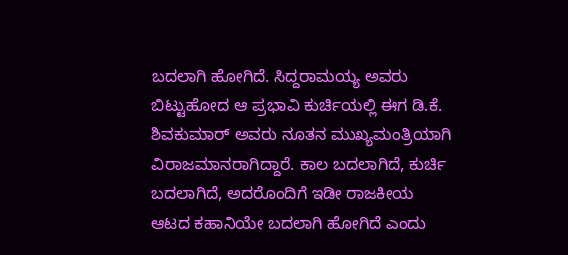ಬದಲಾಗಿ ಹೋಗಿದೆ. ಸಿದ್ದರಾಮಯ್ಯ ಅವರು ಬಿಟ್ಟುಹೋದ ಆ ಪ್ರಭಾವಿ ಕುರ್ಚಿಯಲ್ಲಿ ಈಗ ಡಿ.ಕೆ. ಶಿವಕುಮಾರ್ ಅವರು ನೂತನ ಮುಖ್ಯಮಂತ್ರಿಯಾಗಿ ವಿರಾಜಮಾನರಾಗಿದ್ದಾರೆ. ಕಾಲ ಬದಲಾಗಿದೆ, ಕುರ್ಚಿ ಬದಲಾಗಿದೆ, ಅದರೊಂದಿಗೆ ಇಡೀ ರಾಜಕೀಯ ಆಟದ ಕಹಾನಿಯೇ ಬದಲಾಗಿ ಹೋಗಿದೆ ಎಂದು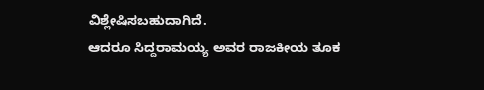ವಿಶ್ಲೇಷಿಸಬಹುದಾಗಿದೆ.
ಆದರೂ ಸಿದ್ದರಾಮಯ್ಯ ಅವರ ರಾಜಕೀಯ ತೂಕ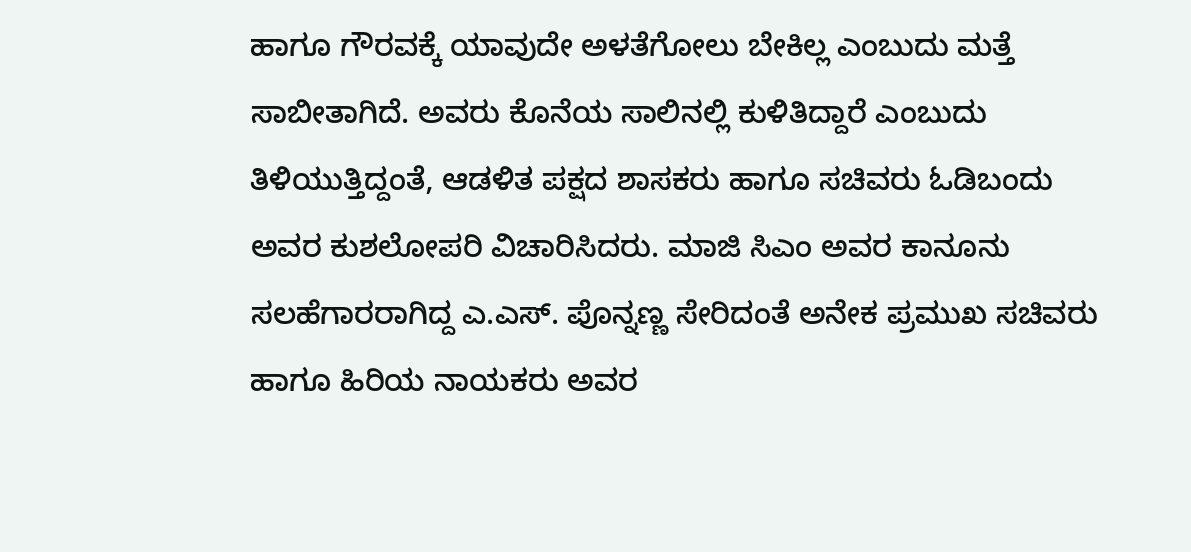ಹಾಗೂ ಗೌರವಕ್ಕೆ ಯಾವುದೇ ಅಳತೆಗೋಲು ಬೇಕಿಲ್ಲ ಎಂಬುದು ಮತ್ತೆ ಸಾಬೀತಾಗಿದೆ. ಅವರು ಕೊನೆಯ ಸಾಲಿನಲ್ಲಿ ಕುಳಿತಿದ್ದಾರೆ ಎಂಬುದು ತಿಳಿಯುತ್ತಿದ್ದಂತೆ, ಆಡಳಿತ ಪಕ್ಷದ ಶಾಸಕರು ಹಾಗೂ ಸಚಿವರು ಓಡಿಬಂದು ಅವರ ಕುಶಲೋಪರಿ ವಿಚಾರಿಸಿದರು. ಮಾಜಿ ಸಿಎಂ ಅವರ ಕಾನೂನು ಸಲಹೆಗಾರರಾಗಿದ್ದ ಎ.ಎಸ್. ಪೊನ್ನಣ್ಣ ಸೇರಿದಂತೆ ಅನೇಕ ಪ್ರಮುಖ ಸಚಿವರು ಹಾಗೂ ಹಿರಿಯ ನಾಯಕರು ಅವರ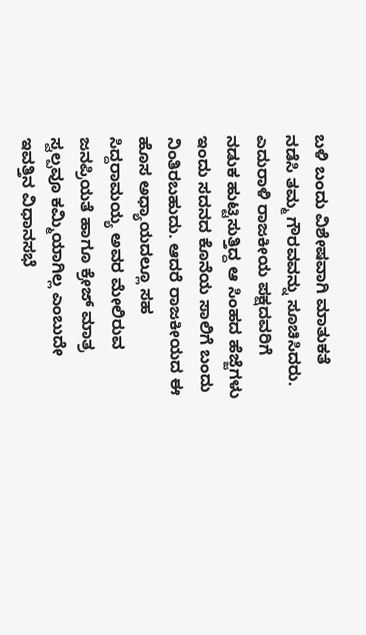ಬಳಿ ಬಂದು ವಿಶೇಷವಾಗಿ ಮಾತುಕತೆ ನಡೆಸಿ ತಮ್ಮ ಗೌರವವನ್ನು ಸೂಚಿಸಿದರು.
ಎದುರಾಳಿ ರಾಜಕೀಯ ಪಕ್ಷದವರಿಗೆ ನಡುಕ ಹುಟ್ಟಿಸುತ್ತಿದ್ದ ಆ ಸಿಂಹದ ಹೆಜ್ಜೆಗಳು ಇಂದು ಸದನದ ಕೊನೆಯ ಸಾಲಿಗೆ ಬಂದು ನಿಂತಿರಬಹುದು. ಆದರೆ ರಾಜಕೀಯದ ಈ ಹೊಸ ಅಧ್ಯಾಯದಲ್ಲೂ ಸಹ ಸಿದ್ದರಾಮಯ್ಯ ಅವರ ಮೇಲಿರುವ ಜನಪ್ರಿಯತೆ ಹಾಗೂ ಕ್ರೇಜ್ ಮಾತ್ರ ಸ್ವಲ್ಪವೂ ಕಮ್ಮಿಯಾಗಿಲ್ಲ ಎಂಬುದೇ ಇವತ್ತಿನ ವಿಧಾನಸಭೆ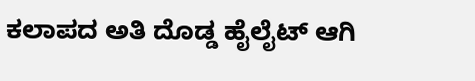ಕಲಾಪದ ಅತಿ ದೊಡ್ಡ ಹೈಲೈಟ್ ಆಗಿ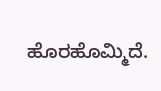ಹೊರಹೊಮ್ಮಿದೆ.